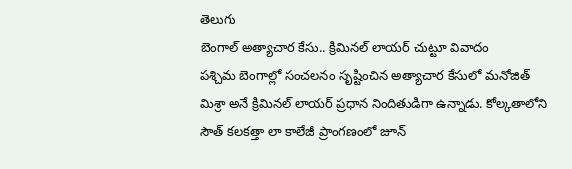తెలుగు
బెంగాల్ అత్యాచార కేసు.. క్రిమినల్ లాయర్ చుట్టూ వివాదం
పశ్చిమ బెంగాల్లో సంచలనం సృష్టించిన అత్యాచార కేసులో మనోజిత్ మిశ్రా అనే క్రిమినల్ లాయర్ ప్రధాన నిందితుడిగా ఉన్నాడు. కోల్కతాలోని సౌత్ కలకత్తా లా కాలేజీ ప్రాంగణంలో జూన్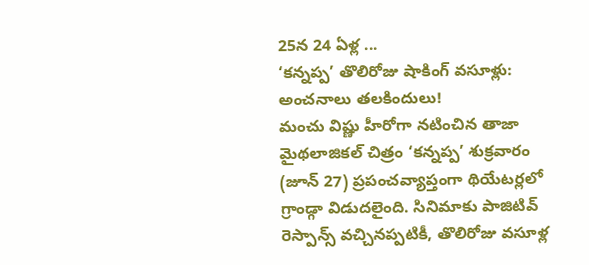25న 24 ఏళ్ల ...
‘కన్నప్ప’ తొలిరోజు షాకింగ్ వసూళ్లు: అంచనాలు తలకిందులు!
మంచు విష్ణు హీరోగా నటించిన తాజా మైథలాజికల్ చిత్రం ‘కన్నప్ప’ శుక్రవారం (జూన్ 27) ప్రపంచవ్యాప్తంగా థియేటర్లలో గ్రాండ్గా విడుదలైంది. సినిమాకు పాజిటివ్ రెస్పాన్స్ వచ్చినప్పటికీ, తొలిరోజు వసూళ్ల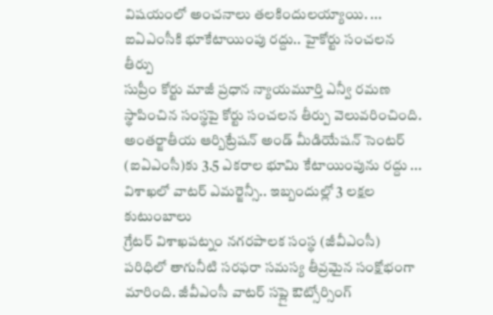విషయంలో అంచనాలు తలకిందులయ్యాయి. ...
ఐఏఎంసీకి భూకేటాయింపు రద్దు.. హైకోర్టు సంచలన తీర్పు
సుప్రీం కోర్టు మాజీ ప్రధాన న్యాయమూర్తి ఎన్వీ రమణ స్థాపించిన సంస్థపై కోర్టు సంచలన తీర్పు వెలువరించింది. అంతర్జాతీయ ఆర్బిట్రేషన్ అండ్ మీడియేషన్ సెంటర్ (ఐఏఎంసీ)కు 3.5 ఎకరాల భూమి కేటాయింపును రద్దు ...
విశాఖలో వాటర్ ఎమర్జెన్సీ.. ఇబ్బందుల్లో 3 లక్షల కుటుంబాలు
గ్రేటర్ విశాఖపట్నం నగరపాలక సంస్థ (జీవీఎంసీ) పరిధిలో తాగునీటి సరఫరా సమస్య తీవ్రమైన సంక్షోభంగా మారింది. జీవీఎంసీ వాటర్ సప్లై ఔట్సోర్సింగ్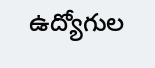ఉద్యోగుల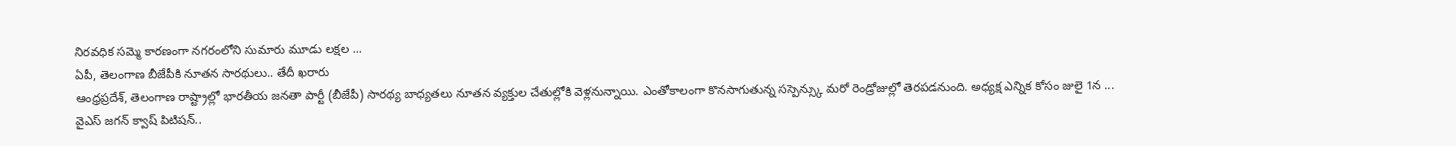నిరవధిక సమ్మె కారణంగా నగరంలోని సుమారు మూడు లక్షల ...
ఏపీ, తెలంగాణ బీజేపీకి నూతన సారథులు.. తేదీ ఖరారు
ఆంధ్రప్రదేశ్, తెలంగాణ రాష్ట్రాల్లో భారతీయ జనతా పార్టీ (బీజేపీ) సారథ్య బాధ్యతలు నూతన వ్యక్తుల చేతుల్లోకి వెళ్లనున్నాయి. ఎంతోకాలంగా కొనసాగుతున్న సస్పెన్స్కు మరో రెండ్రోజుల్లో తెరపడనుంది. అధ్యక్ష ఎన్నిక కోసం జులై 1న ...
వైఎస్ జగన్ క్వాష్ పిటిషన్..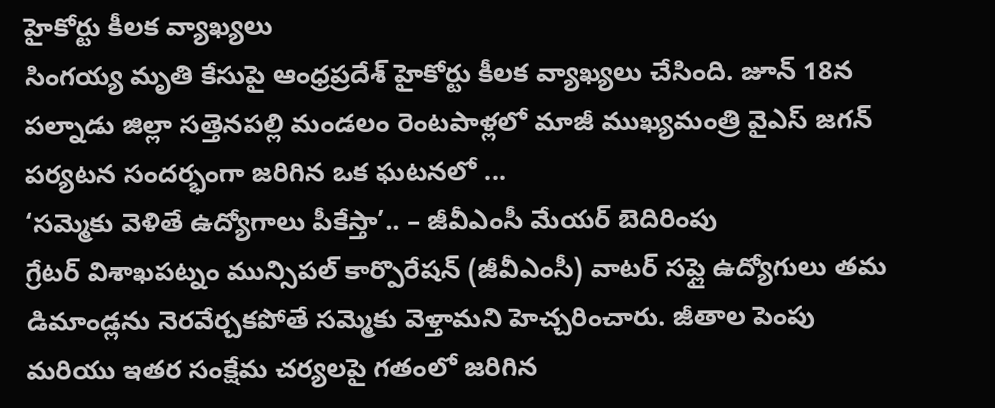హైకోర్టు కీలక వ్యాఖ్యలు
సింగయ్య మృతి కేసుపై ఆంధ్రప్రదేశ్ హైకోర్టు కీలక వ్యాఖ్యలు చేసింది. జూన్ 18న పల్నాడు జిల్లా సత్తెనపల్లి మండలం రెంటపాళ్లలో మాజీ ముఖ్యమంత్రి వైఎస్ జగన్ పర్యటన సందర్భంగా జరిగిన ఒక ఘటనలో ...
‘సమ్మెకు వెళితే ఉద్యోగాలు పీకేస్తా’.. – జీవీఎంసీ మేయర్ బెదిరింపు
గ్రేటర్ విశాఖపట్నం మున్సిపల్ కార్పొరేషన్ (జీవీఎంసీ) వాటర్ సప్లై ఉద్యోగులు తమ డిమాండ్లను నెరవేర్చకపోతే సమ్మెకు వెళ్తామని హెచ్చరించారు. జీతాల పెంపు మరియు ఇతర సంక్షేమ చర్యలపై గతంలో జరిగిన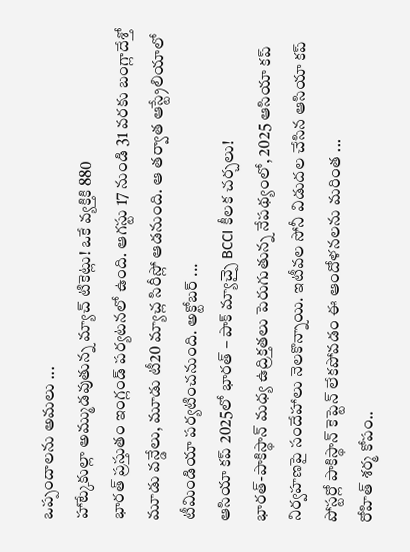ఒప్పందాలను అమలు ...
హాట్కేకుల్లా అమ్ముడవుతున్న మ్యాచ్ టికెట్లు! ఒకే వ్యక్తికి 880
భారత్ ప్రస్తుతం ఇంగ్లండ్ పర్యటనలో ఉంది. ఆగస్టు 17 నుండి 31 వరకు బంగ్లాదేశ్తో మూడు వన్డేలు, మూడు టీ20 మ్యాచ్ల సిరీస్లో ఆడనుంది. ఆ తర్వాత ఆస్ట్రేలియాలో టీమిండియా పర్యటించనుంది. అక్టోబర్ ...
ఆసియా కప్ 2025లో భారత్ – పాక్ మ్యాచ్పై BCCI కీలక చర్చలు!
భారత్-పాకిస్థాన్ మధ్య ఉద్రిక్తతలు పెరుగుతున్న నేపథ్యంలో, 2025 ఆసియా కప్ నిర్వహణపై సందేహాలు నెలకొన్నాయి. ఇటీవల సోనీ విడుదల చేసిన ఆసియా కప్ పోస్టర్లో పాకిస్థాన్ కెప్టెన్ లేకపోవడం ఈ ఆందోళనలను మరింత ...
రోహిత్ శర్మ కోపం..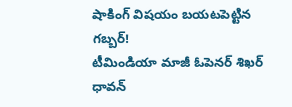షాకింగ్ విషయం బయటపెట్టిన గబ్బర్!
టీమిండియా మాజీ ఓపెనర్ శిఖర్ ధావన్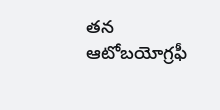తన ఆటోబయోగ్రఫీ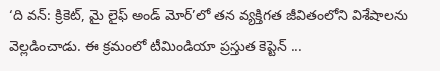‘ది వన్: క్రికెట్, మై లైఫ్ అండ్ మోర్’లో తన వ్యక్తిగత జీవితంలోని విశేషాలను వెల్లడించాడు. ఈ క్రమంలో టీమిండియా ప్రస్తుత కెప్టెన్ ...